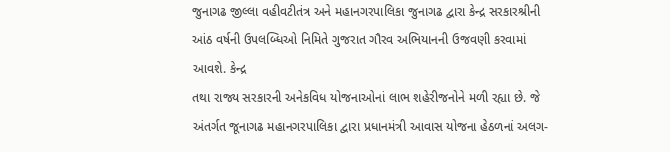જુનાગઢ જીલ્લા વહીવટીતંત્ર અને મહાનગરપાલિકા જુનાગઢ દ્વારા કેન્દ્ર સરકારશ્રીની આંઠ વર્ષની ઉપલબ્ધિઓ નિમિતે ગુજરાત ગૌરવ અભિયાનની ઉજવણી કરવામાં આવશે. કેન્દ્ર
તથા રાજ્ય સરકારની અનેકવિધ યોજનાઓનાં લાભ શહેરીજનોને મળી રહ્યા છે. જે અંતર્ગત જૂનાગઢ મહાનગરપાલિકા દ્વારા પ્રધાનમંત્રી આવાસ યોજના હેઠળનાં અલગ-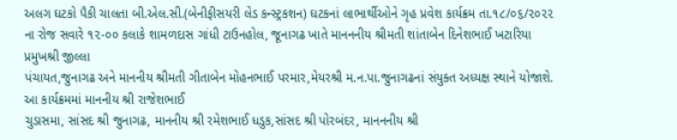અલગ ઘટકો પૈકી ચાલતા બી.એલ.સી.(બેનીફીસયરી લેડ કન્સ્ટ્રકશન) ઘટકનાં લાભાર્થીઓને ગૃહ પ્રવેશ કાર્યક્રમ તા.૧૮/૦૬/૨૦૨૨ ના રોજ સવારે ૧૨-૦૦ કલાકે શામળદાસ ગાંધી ટાઉનહોલ, જૂનાગઢ ખાતે માનનનીય શ્રીમતી શાંતાબેન દિનેશભાઈ ખટારિયા પ્રમુખશ્રી જીલ્લા
પંચાયત,જુનાગઢ અને માનનીય શ્રીમતી ગીતાબેન મોહનભાઈ પરમાર,મેયરશ્રી મ.ન.પા.જુનાગઢનાં સંયુક્ત અધ્યક્ષ સ્થાને યોજાશે. આ કાર્યક્રમમાં માનનીય શ્રી રાજેશભાઈ
ચુડાસમા, સાંસદ શ્રી જુનાગઢ, માનનીય શ્રી રમેશભાઈ ધડુક,સાંસદ શ્રી પોરબંદર, માનનનીય શ્રી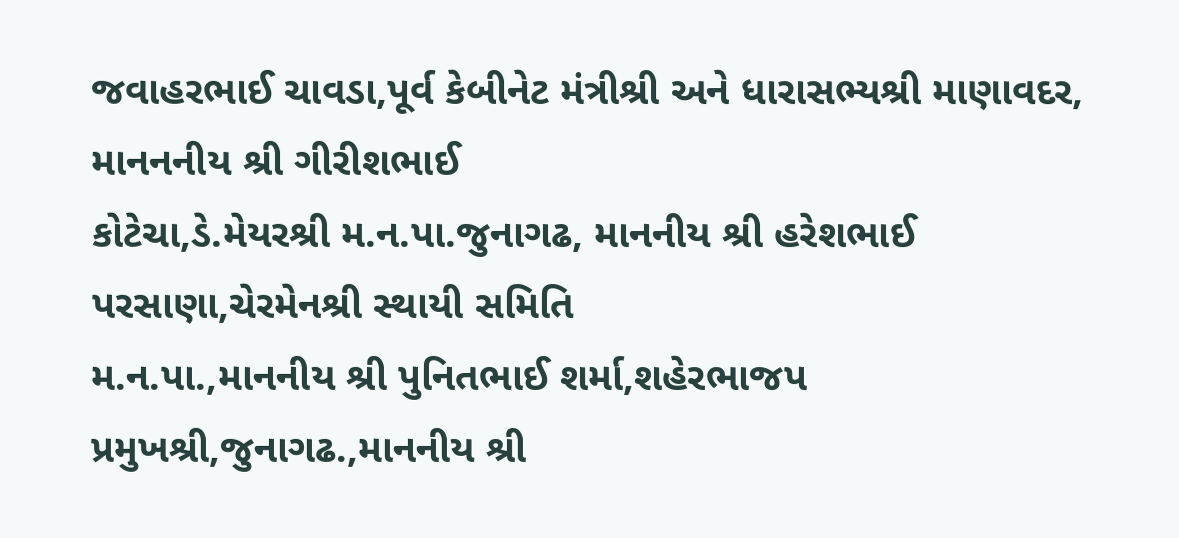જવાહરભાઈ ચાવડા,પૂર્વ કેબીનેટ મંત્રીશ્રી અને ધારાસભ્યશ્રી માણાવદર, માનનનીય શ્રી ગીરીશભાઈ
કોટેચા,ડે.મેયરશ્રી મ.ન.પા.જુનાગઢ, માનનીય શ્રી હરેશભાઈ પરસાણા,ચેરમેનશ્રી સ્થાયી સમિતિ
મ.ન.પા.,માનનીય શ્રી પુનિતભાઈ શર્મા,શહેરભાજપ પ્રમુખશ્રી,જુનાગઢ.,માનનીય શ્રી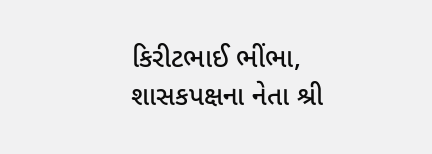કિરીટભાઈ ભીંભા, શાસકપક્ષના નેતા શ્રી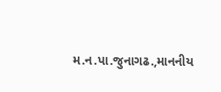મ.ન.પા.જુનાગઢ.,માનનીય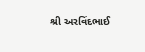શ્રી અરવિંદભાઈ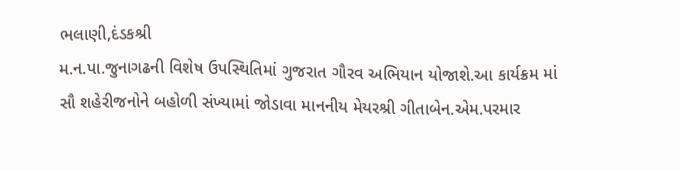ભલાણી,દંડકશ્રી
મ.ન.પા.જુનાગઢની વિશેષ ઉપસ્થિતિમાં ગુજરાત ગૌરવ અભિયાન યોજાશે.આ કાર્યક્રમ માં
સૌ શહેરીજનોને બહોળી સંખ્યામાં જોડાવા માનનીય મેયરશ્રી ગીતાબેન.એમ.પરમાર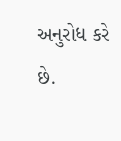અનુરોધ કરે
છે.